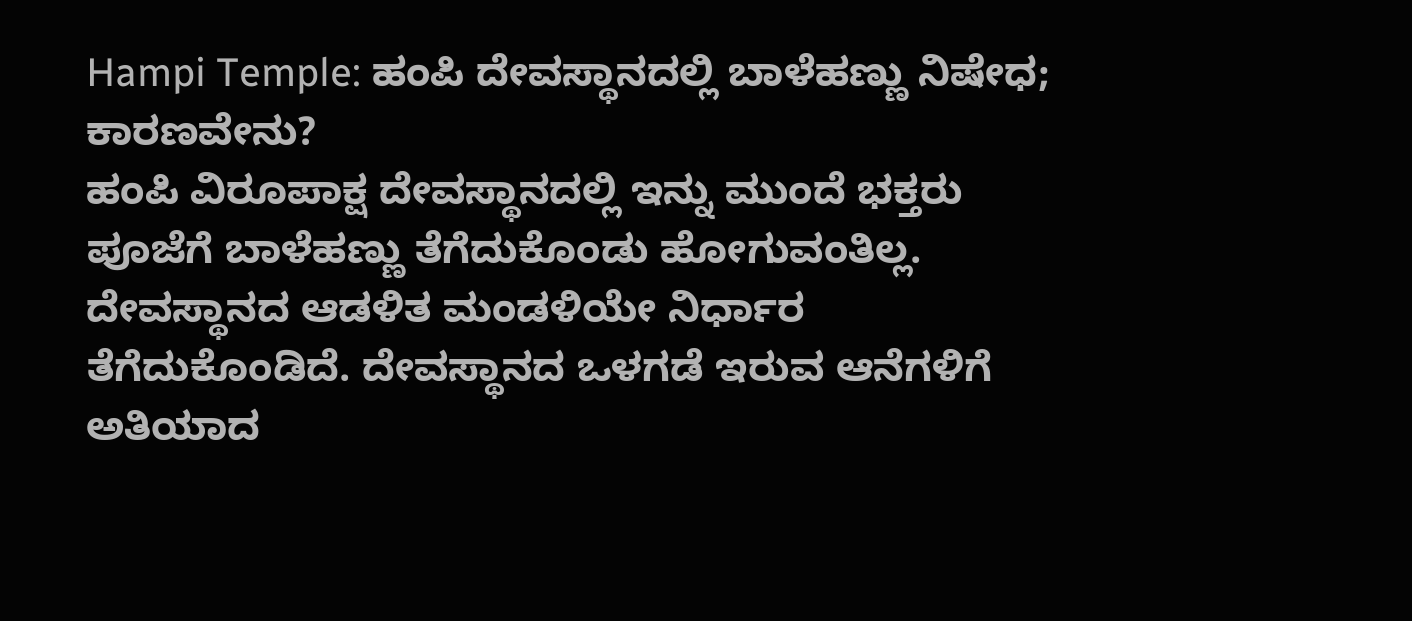Hampi Temple: ಹಂಪಿ ದೇವಸ್ಥಾನದಲ್ಲಿ ಬಾಳೆಹಣ್ಣು ನಿಷೇಧ; ಕಾರಣವೇನು?
ಹಂಪಿ ವಿರೂಪಾಕ್ಷ ದೇವಸ್ಥಾನದಲ್ಲಿ ಇನ್ನು ಮುಂದೆ ಭಕ್ತರು ಪೂಜೆಗೆ ಬಾಳೆಹಣ್ಣು ತೆಗೆದುಕೊಂಡು ಹೋಗುವಂತಿಲ್ಲ. ದೇವಸ್ಥಾನದ ಆಡಳಿತ ಮಂಡಳಿಯೇ ನಿರ್ಧಾರ ತೆಗೆದುಕೊಂಡಿದೆ. ದೇವಸ್ಥಾನದ ಒಳಗಡೆ ಇರುವ ಆನೆಗಳಿಗೆ ಅತಿಯಾದ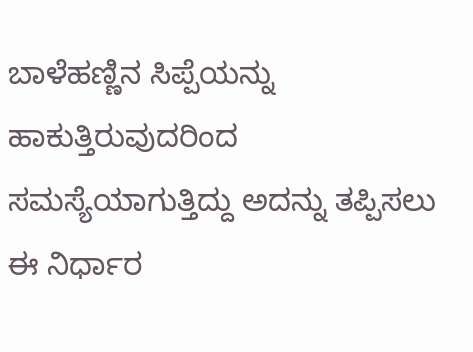ಬಾಳೆಹಣ್ಣಿನ ಸಿಪ್ಪೆಯನ್ನು ಹಾಕುತ್ತಿರುವುದರಿಂದ ಸಮಸ್ಯೆಯಾಗುತ್ತಿದ್ದು ಅದನ್ನು ತಪ್ಪಿಸಲು ಈ ನಿರ್ಧಾರ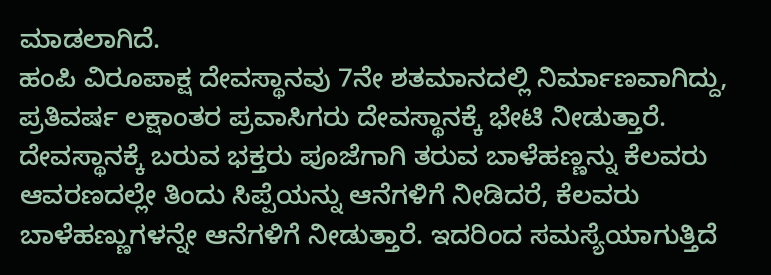ಮಾಡಲಾಗಿದೆ.
ಹಂಪಿ ವಿರೂಪಾಕ್ಷ ದೇವಸ್ಥಾನವು 7ನೇ ಶತಮಾನದಲ್ಲಿ ನಿರ್ಮಾಣವಾಗಿದ್ದು, ಪ್ರತಿವರ್ಷ ಲಕ್ಷಾಂತರ ಪ್ರವಾಸಿಗರು ದೇವಸ್ಥಾನಕ್ಕೆ ಭೇಟಿ ನೀಡುತ್ತಾರೆ. ದೇವಸ್ಥಾನಕ್ಕೆ ಬರುವ ಭಕ್ತರು ಪೂಜೆಗಾಗಿ ತರುವ ಬಾಳೆಹಣ್ಣನ್ನು ಕೆಲವರು ಆವರಣದಲ್ಲೇ ತಿಂದು ಸಿಪ್ಪೆಯನ್ನು ಆನೆಗಳಿಗೆ ನೀಡಿದರೆ, ಕೆಲವರು ಬಾಳೆಹಣ್ಣುಗಳನ್ನೇ ಆನೆಗಳಿಗೆ ನೀಡುತ್ತಾರೆ. ಇದರಿಂದ ಸಮಸ್ಯೆಯಾಗುತ್ತಿದೆ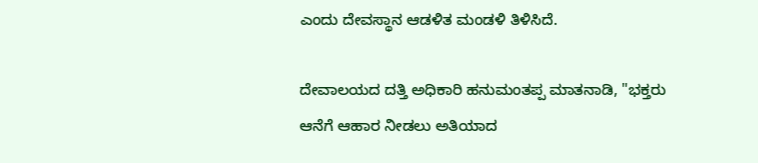ಎಂದು ದೇವಸ್ಥಾನ ಆಡಳಿತ ಮಂಡಳಿ ತಿಳಿಸಿದೆ.

ದೇವಾಲಯದ ದತ್ತಿ ಅಧಿಕಾರಿ ಹನುಮಂತಪ್ಪ ಮಾತನಾಡಿ, "ಭಕ್ತರು ಆನೆಗೆ ಆಹಾರ ನೀಡಲು ಅತಿಯಾದ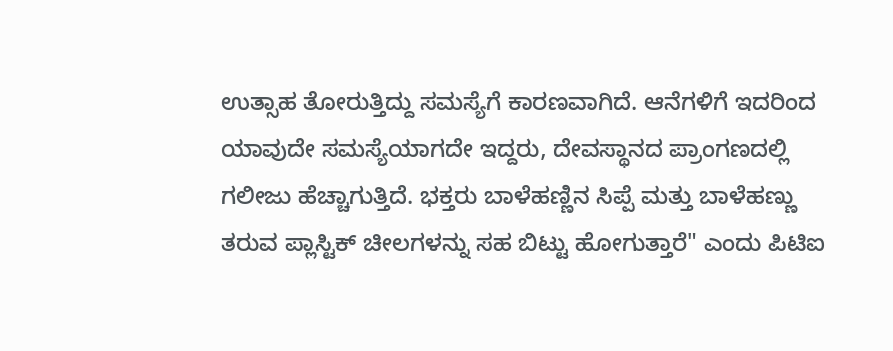ಉತ್ಸಾಹ ತೋರುತ್ತಿದ್ದು ಸಮಸ್ಯೆಗೆ ಕಾರಣವಾಗಿದೆ. ಆನೆಗಳಿಗೆ ಇದರಿಂದ ಯಾವುದೇ ಸಮಸ್ಯೆಯಾಗದೇ ಇದ್ದರು, ದೇವಸ್ಥಾನದ ಪ್ರಾಂಗಣದಲ್ಲಿ ಗಲೀಜು ಹೆಚ್ಚಾಗುತ್ತಿದೆ. ಭಕ್ತರು ಬಾಳೆಹಣ್ಣಿನ ಸಿಪ್ಪೆ ಮತ್ತು ಬಾಳೆಹಣ್ಣು ತರುವ ಪ್ಲಾಸ್ಟಿಕ್ ಚೀಲಗಳನ್ನು ಸಹ ಬಿಟ್ಟು ಹೋಗುತ್ತಾರೆ" ಎಂದು ಪಿಟಿಐ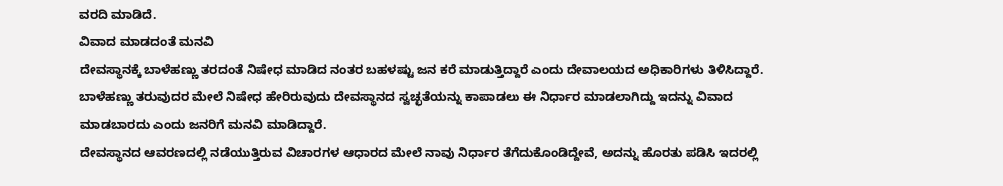ವರದಿ ಮಾಡಿದೆ.
ವಿವಾದ ಮಾಡದಂತೆ ಮನವಿ
ದೇವಸ್ಥಾನಕ್ಕೆ ಬಾಳೆಹಣ್ಣು ತರದಂತೆ ನಿಷೇಧ ಮಾಡಿದ ನಂತರ ಬಹಳಷ್ಟು ಜನ ಕರೆ ಮಾಡುತ್ತಿದ್ದಾರೆ ಎಂದು ದೇವಾಲಯದ ಅಧಿಕಾರಿಗಳು ತಿಳಿಸಿದ್ದಾರೆ. ಬಾಳೆಹಣ್ಣು ತರುವುದರ ಮೇಲೆ ನಿಷೇಧ ಹೇರಿರುವುದು ದೇವಸ್ಥಾನದ ಸ್ವಚ್ಛತೆಯನ್ನು ಕಾಪಾಡಲು ಈ ನಿರ್ಧಾರ ಮಾಡಲಾಗಿದ್ದು ಇದನ್ನು ವಿವಾದ ಮಾಡಬಾರದು ಎಂದು ಜನರಿಗೆ ಮನವಿ ಮಾಡಿದ್ದಾರೆ.
ದೇವಸ್ಥಾನದ ಆವರಣದಲ್ಲಿ ನಡೆಯುತ್ತಿರುವ ವಿಚಾರಗಳ ಆಧಾರದ ಮೇಲೆ ನಾವು ನಿರ್ಧಾರ ತೆಗೆದುಕೊಂಡಿದ್ದೇವೆ, ಅದನ್ನು ಹೊರತು ಪಡಿಸಿ ಇದರಲ್ಲಿ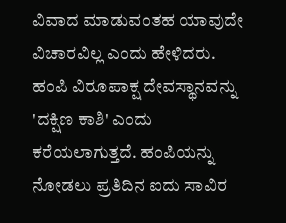ವಿವಾದ ಮಾಡುವಂತಹ ಯಾವುದೇ ವಿಚಾರವಿಲ್ಲ ಎಂದು ಹೇಳಿದರು.
ಹಂಪಿ ವಿರೂಪಾಕ್ಷ ದೇವಸ್ಥಾನವನ್ನು 'ದಕ್ಷಿಣ ಕಾಶಿ' ಎಂದು ಕರೆಯಲಾಗುತ್ತದೆ. ಹಂಪಿಯನ್ನು ನೋಡಲು ಪ್ರತಿದಿನ ಐದು ಸಾವಿರ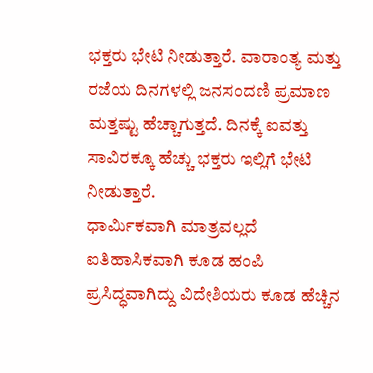ಭಕ್ತರು ಭೇಟಿ ನೀಡುತ್ತಾರೆ. ವಾರಾಂತ್ಯ ಮತ್ತು ರಜೆಯ ದಿನಗಳಲ್ಲಿ ಜನಸಂದಣಿ ಪ್ರಮಾಣ ಮತ್ತಷ್ಟು ಹೆಚ್ಚಾಗುತ್ತದೆ. ದಿನಕ್ಕೆ ಐವತ್ತು ಸಾವಿರಕ್ಕೂ ಹೆಚ್ಚು ಭಕ್ತರು ಇಲ್ಲಿಗೆ ಭೇಟಿ ನೀಡುತ್ತಾರೆ.
ಧಾರ್ಮಿಕವಾಗಿ ಮಾತ್ರವಲ್ಲದೆ ಐತಿಹಾಸಿಕವಾಗಿ ಕೂಡ ಹಂಪಿ ಪ್ರಸಿದ್ಧವಾಗಿದ್ದು ವಿದೇಶಿಯರು ಕೂಡ ಹೆಚ್ಚಿನ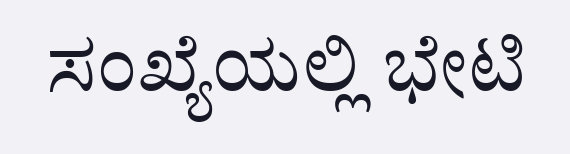ಸಂಖ್ಯೆಯಲ್ಲಿ ಭೇಟಿ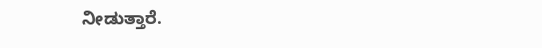ನೀಡುತ್ತಾರೆ.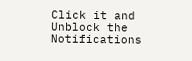Click it and Unblock the Notifications